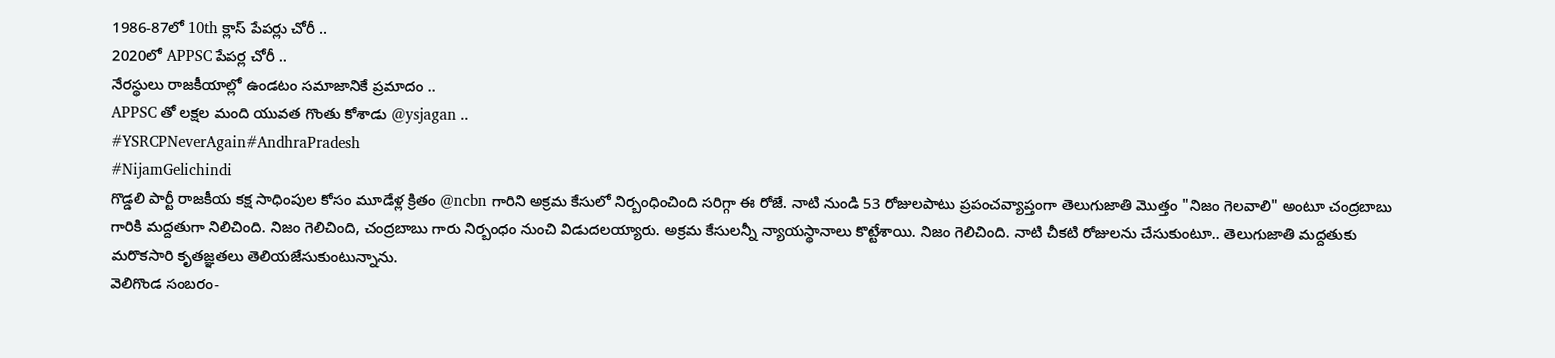1986-87లో 10th క్లాస్ పేపర్లు చోరీ ..
2020లో APPSC పేపర్ల చోరీ ..
నేరస్థులు రాజకీయాల్లో ఉండటం సమాజానికే ప్రమాదం ..
APPSC తో లక్షల మంది యువత గొంతు కోశాడు @ysjagan ..
#YSRCPNeverAgain#AndhraPradesh
#NijamGelichindi
గొడ్డలి పార్టీ రాజకీయ కక్ష సాధింపుల కోసం మూడేళ్ల క్రితం @ncbn గారిని అక్రమ కేసులో నిర్బంధించింది సరిగ్గా ఈ రోజే. నాటి నుండి 53 రోజులపాటు ప్రపంచవ్యాప్తంగా తెలుగుజాతి మొత్తం "నిజం గెలవాలి" అంటూ చంద్రబాబు గారికి మద్దతుగా నిలిచింది. నిజం గెలిచింది, చంద్రబాబు గారు నిర్బంధం నుంచి విడుదలయ్యారు. అక్రమ కేసులన్నీ న్యాయస్థానాలు కొట్టేశాయి. నిజం గెలిచింది. నాటి చీకటి రోజులను చేసుకుంటూ.. తెలుగుజాతి మద్దతుకు మరొకసారి కృతజ్ఞతలు తెలియజేసుకుంటున్నాను.
వెలిగొండ సంబరం-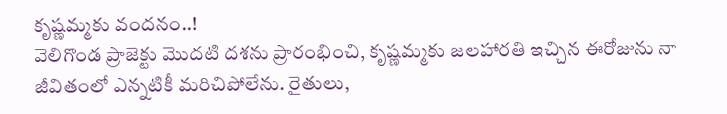కృష్ణమ్మకు వందనం..!
వెలిగొండ ప్రాజెక్టు మొదటి దశను ప్రారంభించి, కృష్ణమ్మకు జలహారతి ఇచ్చిన ఈరోజును నా జీవితంలో ఎన్నటికీ మరిచిపోలేను. రైతులు,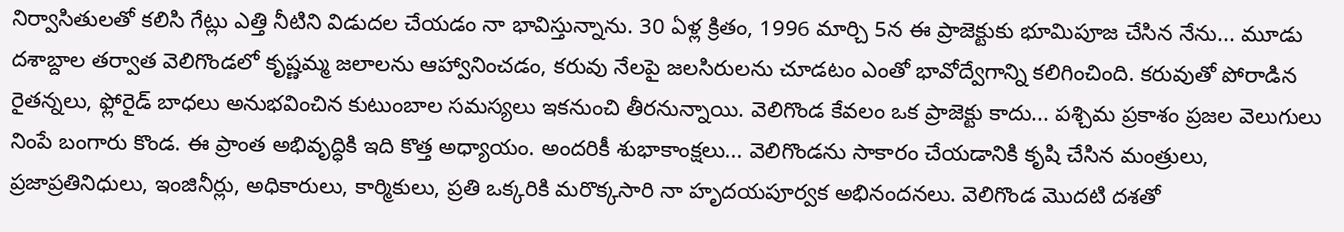నిర్వాసితులతో కలిసి గేట్లు ఎత్తి నీటిని విడుదల చేయడం నా భావిస్తున్నాను. 30 ఏళ్ల క్రితం, 1996 మార్చి 5న ఈ ప్రాజెక్టుకు భూమిపూజ చేసిన నేను... మూడు దశాబ్దాల తర్వాత వెలిగొండలో కృష్ణమ్మ జలాలను ఆహ్వానించడం, కరువు నేలపై జలసిరులను చూడటం ఎంతో భావోద్వేగాన్ని కలిగించింది. కరువుతో పోరాడిన రైతన్నలు, ఫ్లోరైడ్ బాధలు అనుభవించిన కుటుంబాల సమస్యలు ఇకనుంచి తీరనున్నాయి. వెలిగొండ కేవలం ఒక ప్రాజెక్టు కాదు... పశ్చిమ ప్రకాశం ప్రజల వెలుగులు నింపే బంగారు కొండ. ఈ ప్రాంత అభివృద్ధికి ఇది కొత్త అధ్యాయం. అందరికీ శుభాకాంక్షలు... వెలిగొండను సాకారం చేయడానికి కృషి చేసిన మంత్రులు, ప్రజాప్రతినిధులు, ఇంజినీర్లు, అధికారులు, కార్మికులు, ప్రతి ఒక్కరికి మరొక్కసారి నా హృదయపూర్వక అభినందనలు. వెలిగొండ మొదటి దశతో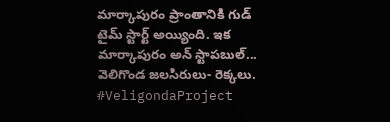మార్కాపురం ప్రాంతానికి గుడ్ టైమ్ స్టార్ట్ అయ్యింది. ఇక మార్కాపురం అన్ స్టాపబుల్...
వెలిగొండ జలసిరులు- రెక్కలు.
#VeligondaProject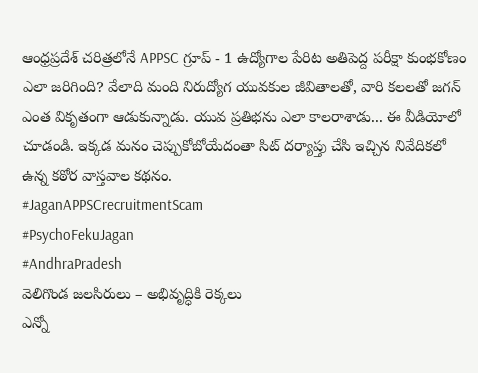ఆంధ్రప్రదేశ్ చరిత్రలోనే APPSC గ్రూప్ - 1 ఉద్యోగాల పేరిట అతిపెద్ద పరీక్షా కుంభకోణం ఎలా జరిగింది? వేలాది మంది నిరుద్యోగ యువకుల జీవితాలతో, వారి కలలతో జగన్ ఎంత వికృతంగా ఆడుకున్నాడు. యువ ప్రతిభను ఎలా కాలరాశాడు... ఈ వీడియోలో చూడండి. ఇక్కడ మనం చెప్పుకోబోయేదంతా సిట్ దర్యాప్తు చేసి ఇచ్చిన నివేదికలో ఉన్న కఠోర వాస్తవాల కథనం.
#JaganAPPSCrecruitmentScam
#PsychoFekuJagan
#AndhraPradesh
వెలిగొండ జలసిరులు – అభివృద్ధికి రెక్కలు
ఎన్నో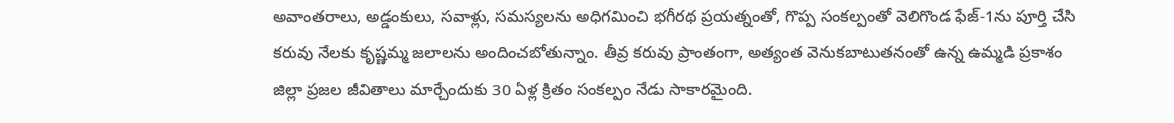అవాంతరాలు, అడ్డంకులు, సవాళ్లు, సమస్యలను అధిగమించి భగీరథ ప్రయత్నంతో, గొప్ప సంకల్పంతో వెలిగొండ ఫేజ్-1ను పూర్తి చేసి కరువు నేలకు కృష్ణమ్మ జలాలను అందించబోతున్నాం. తీవ్ర కరువు ప్రాంతంగా, అత్యంత వెనుకబాటుతనంతో ఉన్న ఉమ్మడి ప్రకాశం జిల్లా ప్రజల జీవితాలు మార్చేందుకు 30 ఏళ్ల క్రితం సంకల్పం నేడు సాకారమైంది.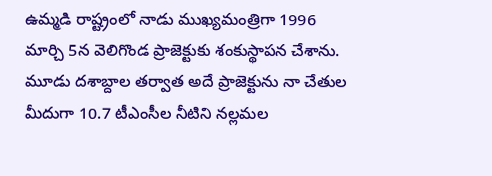ఉమ్మడి రాష్ట్రంలో నాడు ముఖ్యమంత్రిగా 1996 మార్చి 5న వెలిగొండ ప్రాజెక్టుకు శంకుస్థాపన చేశాను. మూడు దశాబ్దాల తర్వాత అదే ప్రాజెక్టును నా చేతుల మీదుగా 10.7 టీఎంసీల నీటిని నల్లమల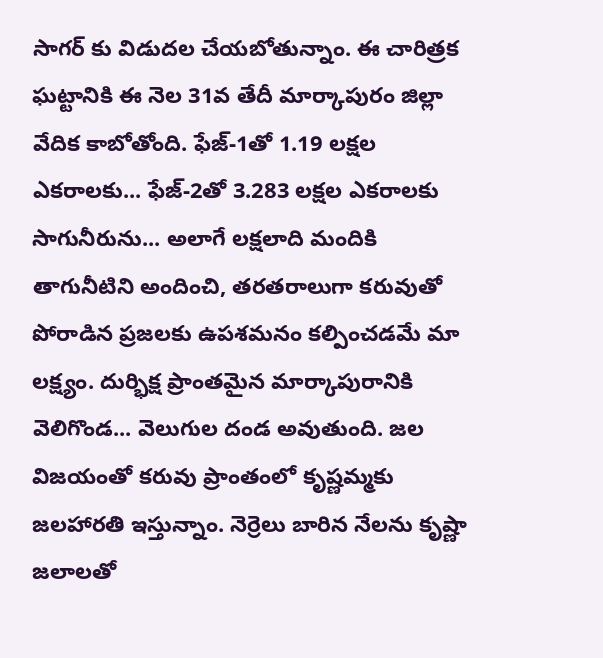సాగర్ కు విడుదల చేయబోతున్నాం. ఈ చారిత్రక ఘట్టానికి ఈ నెల 31వ తేదీ మార్కాపురం జిల్లా వేదిక కాబోతోంది. ఫేజ్-1తో 1.19 లక్షల ఎకరాలకు... ఫేజ్-2తో 3.283 లక్షల ఎకరాలకు సాగునీరును... అలాగే లక్షలాది మందికి తాగునీటిని అందించి, తరతరాలుగా కరువుతో పోరాడిన ప్రజలకు ఉపశమనం కల్పించడమే మా లక్ష్యం. దుర్భిక్ష ప్రాంతమైన మార్కాపురానికి వెలిగొండ... వెలుగుల దండ అవుతుంది. జల విజయంతో కరువు ప్రాంతంలో కృష్ణమ్మకు జలహారతి ఇస్తున్నాం. నెర్రెలు బారిన నేలను కృష్ణా జలాలతో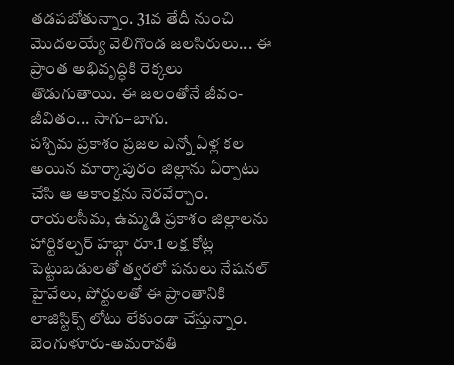తడపబోతున్నాం. 31వ తేదీ నుంచి మొదలయ్యే వెలిగొండ జలసిరులు... ఈ ప్రాంత అభివృద్ధికి రెక్కలు తొడుగుతాయి. ఈ జలంతోనే జీవం-జీవితం... సాగు–బాగు.
పశ్చిమ ప్రకాశం ప్రజల ఎన్నో ఏళ్ల కల అయిన మార్కాపురం జిల్లాను ఏర్పాటు చేసి ఆ ఆకాంక్షను నెరవేర్చాం. రాయలసీమ, ఉమ్మడి ప్రకాశం జిల్లాలను హార్టికల్చర్ హబ్గా రూ.1 లక్ష కోట్ల పెట్టుబడులతో త్వరలో పనులు నేషనల్ హైవేలు, పోర్టులతో ఈ ప్రాంతానికి లాజిస్టిక్స్ లోటు లేకుండా చేస్తున్నాం. బెంగుళూరు-అమరావతి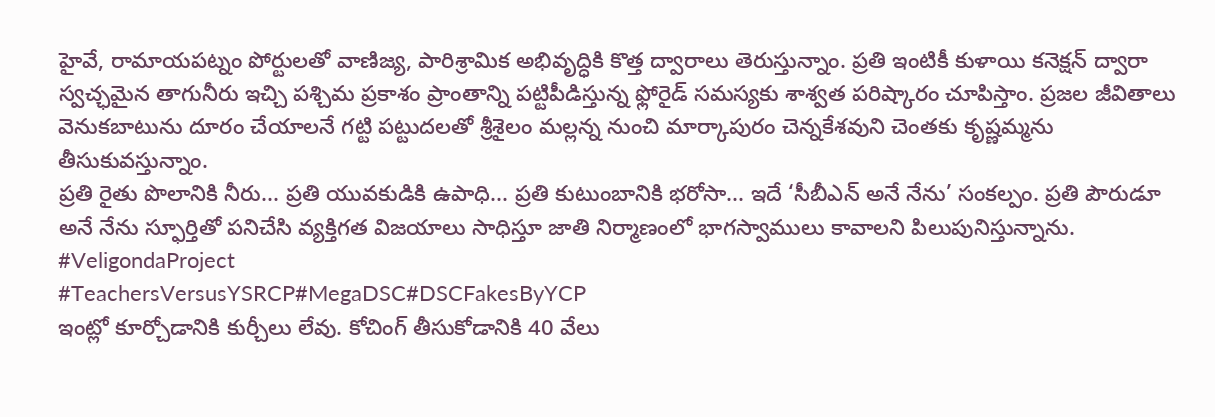హైవే, రామాయపట్నం పోర్టులతో వాణిజ్య, పారిశ్రామిక అభివృద్ధికి కొత్త ద్వారాలు తెరుస్తున్నాం. ప్రతి ఇంటికీ కుళాయి కనెక్షన్ ద్వారా స్వచ్ఛమైన తాగునీరు ఇచ్చి పశ్చిమ ప్రకాశం ప్రాంతాన్ని పట్టిపీడిస్తున్న ఫ్లోరైడ్ సమస్యకు శాశ్వత పరిష్కారం చూపిస్తాం. ప్రజల జీవితాలు వెనుకబాటును దూరం చేయాలనే గట్టి పట్టుదలతో శ్రీశైలం మల్లన్న నుంచి మార్కాపురం చెన్నకేశవుని చెంతకు కృష్ణమ్మను తీసుకువస్తున్నాం.
ప్రతి రైతు పొలానికి నీరు... ప్రతి యువకుడికి ఉపాధి... ప్రతి కుటుంబానికి భరోసా... ఇదే ‘సీబీఎన్ అనే నేను’ సంకల్పం. ప్రతి పౌరుడూ అనే నేను స్ఫూర్తితో పనిచేసి వ్యక్తిగత విజయాలు సాధిస్తూ జాతి నిర్మాణంలో భాగస్వాములు కావాలని పిలుపునిస్తున్నాను.
#VeligondaProject
#TeachersVersusYSRCP#MegaDSC#DSCFakesByYCP
ఇంట్లో కూర్చోడానికి కుర్చీలు లేవు. కోచింగ్ తీసుకోడానికి 40 వేలు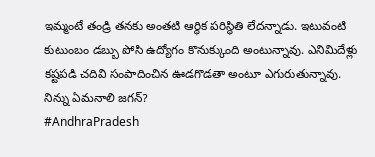ఇమ్మంటే తండ్రి తనకు అంతటి ఆర్థిక పరిస్థితి లేదన్నాడు. ఇటువంటి కుటుంబం డబ్బు పోసి ఉద్యోగం కొనుక్కుంది అంటున్నావు. ఎనిమిదేళ్లు కష్టపడి చదివి సంపాదించిన ఊడగొడతా అంటూ ఎగురుతున్నావు. నిన్ను ఏమనాలి జగన్?
#AndhraPradesh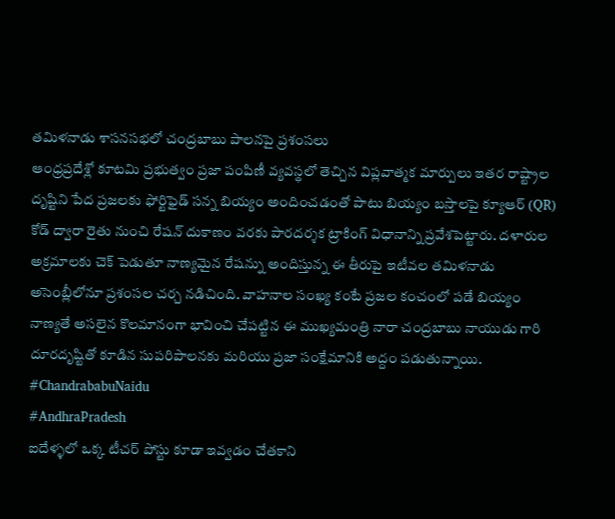తమిళనాడు శాసనసభలో చంద్రబాబు పాలనపై ప్రశంసలు
ఆంధ్రప్రదేశ్లో కూటమి ప్రభుత్వం ప్రజా పంపిణీ వ్యవస్థలో తెచ్చిన విప్లవాత్మక మార్పులు ఇతర రాష్ట్రాల దృష్టిని పేద ప్రజలకు ఫోర్టిఫైడ్ సన్న బియ్యం అందించడంతో పాటు బియ్యం బస్తాలపై క్యూఆర్ (QR) కోడ్ ద్వారా రైతు నుంచి రేషన్ దుకాణం వరకు పారదర్శక ట్రాకింగ్ విధానాన్ని ప్రవేశపెట్టారు. దళారుల అక్రమాలకు చెక్ పెడుతూ నాణ్యమైన రేషన్ను అందిస్తున్న ఈ తీరుపై ఇటీవల తమిళనాడు అసెంబ్లీలోనూ ప్రశంసల చర్చ నడిచింది. వాహనాల సంఖ్య కంటే ప్రజల కంచంలో పడే బియ్యం నాణ్యతే అసలైన కొలమానంగా భావించి చేపట్టిన ఈ ముఖ్యమంత్రి నారా చంద్రబాబు నాయుడు గారి దూరదృష్టితో కూడిన సుపరిపాలనకు మరియు ప్రజా సంక్షేమానికి అద్దం పడుతున్నాయి.
#ChandrababuNaidu
#AndhraPradesh
ఐదేళ్ళలో ఒక్క టీచర్ పోస్టు కూడా ఇవ్వడం చేతకాని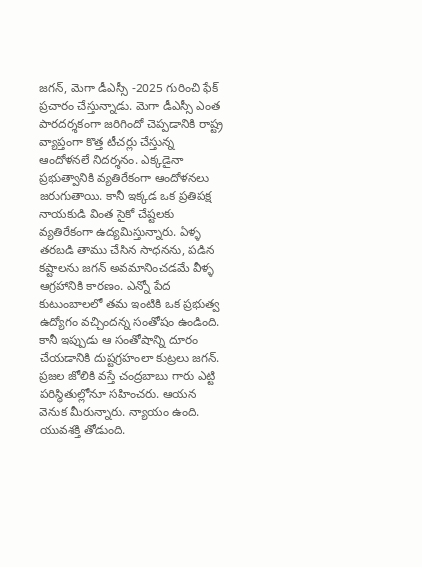జగన్, మెగా డీఎస్సీ -2025 గురించి ఫేక్ ప్రచారం చేస్తున్నాడు. మెగా డీఎస్సీ ఎంత పారదర్శకంగా జరిగిందో చెప్పడానికి రాష్ట్ర వ్యాప్తంగా కొత్త టీచర్లు చేస్తున్న ఆందోళనలే నిదర్శనం. ఎక్కడైనా ప్రభుత్వానికి వ్యతిరేకంగా ఆందోళనలు జరుగుతాయి. కానీ ఇక్కడ ఒక ప్రతిపక్ష నాయకుడి వింత సైకో చేష్టలకు వ్యతిరేకంగా ఉద్యమిస్తున్నారు. ఏళ్ళ తరబడి తాము చేసిన సాధనను, పడిన కష్టాలను జగన్ అవమానించడమే వీళ్ళ ఆగ్రహానికి కారణం. ఎన్నో పేద కుటుంబాలలో తమ ఇంటికి ఒక ప్రభుత్వ ఉద్యోగం వచ్చిందన్న సంతోషం ఉండింది. కానీ ఇప్పుడు ఆ సంతోషాన్ని దూరం చేయడానికి దుష్టగ్రహంలా కుట్రలు జగన్. ప్రజల జోలికి వస్తే చంద్రబాబు గారు ఎట్టి పరిస్థితుల్లోనూ సహించరు. ఆయన వెనుక మీరున్నారు. న్యాయం ఉంది. యువశక్తి తోడుంది.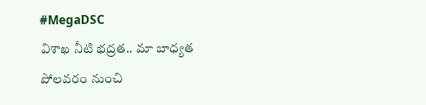#MegaDSC
విశాఖ నీటి భద్రత.. మా బాధ్యత
పోలవరం నుంచి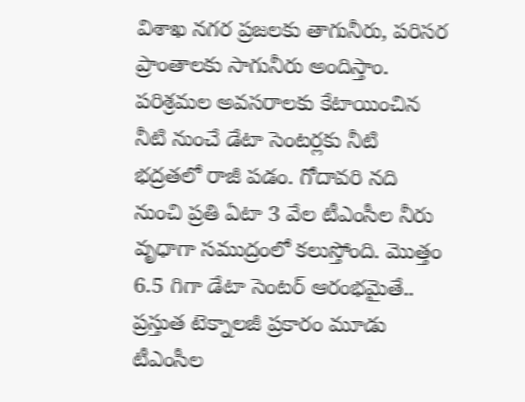విశాఖ నగర ప్రజలకు తాగునీరు, పరిసర ప్రాంతాలకు సాగునీరు అందిస్తాం. పరిశ్రమల అవసరాలకు కేటాయించిన నీటి నుంచే డేటా సెంటర్లకు నీటి భద్రతలో రాజీ పడం. గోదావరి నది నుంచి ప్రతి ఏటా 3 వేల టీఎంసీల నీరు వృధాగా సముద్రంలో కలుస్తోంది. మొత్తం 6.5 గిగా డేటా సెంటర్ ఆరంభమైతే.. ప్రస్తుత టెక్నాలజీ ప్రకారం మూడు టీఎంసీల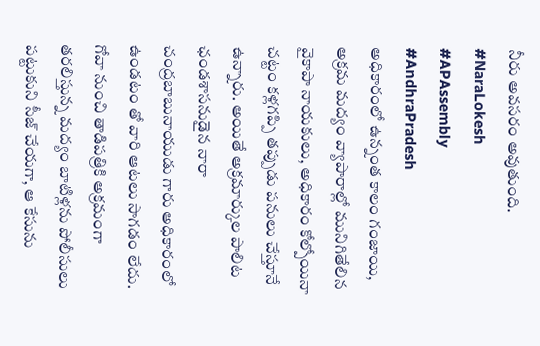నీరు అవసరం అవుతుంది.
#NaraLokesh
#APAssembly
#AndhraPradesh
అధికారంలో ఉన్నంత కాలం గంజాయి, అక్రమ మద్యం వ్యాపారాల్లో మునిగితేలిన వైకాపా నాయకులు, అధికారం కోల్పోయినా చట్టం కళ్లగప్పి తప్పుడు పనులు చేస్తూనే ఉన్నారు. అయితే అక్రమార్కుల పాలిట ఛండశాసనుడైన నారా చంద్రబాబునాయుడు గారు అధికారంలో ఉండటం తో వారి ఆటలు సాగడం లేదు.
గోవా నుంచి తాడిపత్రికి అక్రమంగా తరలిస్తున్న మద్యం బాటిళ్లను పోలీసులు పట్టుకుని సీజ్ చేయగా, ఆ కేసును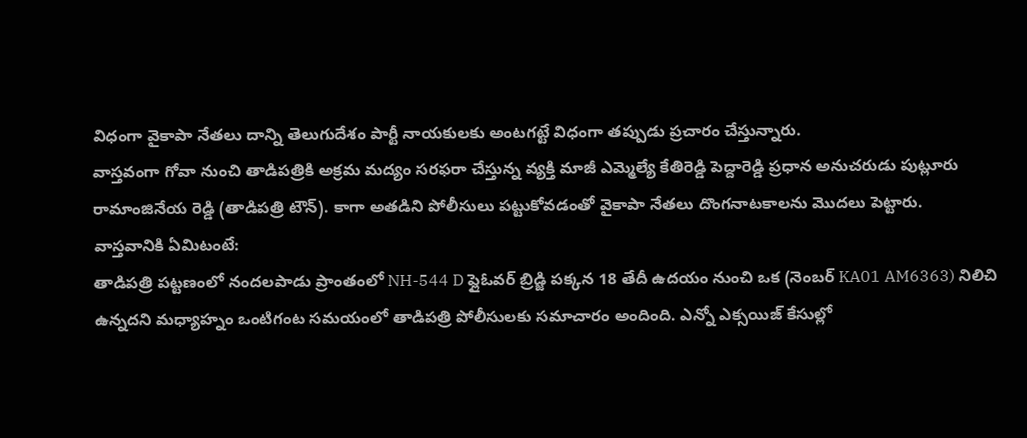విధంగా వైకాపా నేతలు దాన్ని తెలుగుదేశం పార్టీ నాయకులకు అంటగట్టే విధంగా తప్పుడు ప్రచారం చేస్తున్నారు.
వాస్తవంగా గోవా నుంచి తాడిపత్రికి అక్రమ మద్యం సరఫరా చేస్తున్న వ్యక్తి మాజీ ఎమ్మెల్యే కేతిరెడ్డి పెద్దారెడ్డి ప్రధాన అనుచరుడు పుట్లూరు రామాంజినేయ రెడ్డి (తాడిపత్రి టౌన్). కాగా అతడిని పోలీసులు పట్టుకోవడంతో వైకాపా నేతలు దొంగనాటకాలను మొదలు పెట్టారు.
వాస్తవానికి ఏమిటంటే:
తాడిపత్రి పట్టణంలో నందలపాడు ప్రాంతంలో NH-544 D ఫ్లైఓవర్ బ్రిడ్జి పక్కన 18 తేదీ ఉదయం నుంచి ఒక (నెంబర్ KA01 AM6363) నిలిచి ఉన్నదని మధ్యాహ్నం ఒంటిగంట సమయంలో తాడిపత్రి పోలీసులకు సమాచారం అందింది. ఎన్నో ఎక్సయిజ్ కేసుల్లో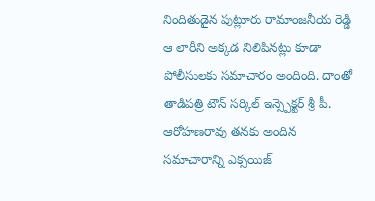నిందితుడైన పుట్లూరు రామాంజనీయ రెడ్డి ఆ లారీని అక్కడ నిలిపినట్లు కూడా పోలీసులకు సమాచారం అందింది. దాంతో తాడిపత్రి టౌన్ సర్కిల్ ఇన్స్పెక్టర్ శ్రీ పీ. ఆరోహణరావు తనకు అందిన సమాచారాన్ని ఎక్సయిజ్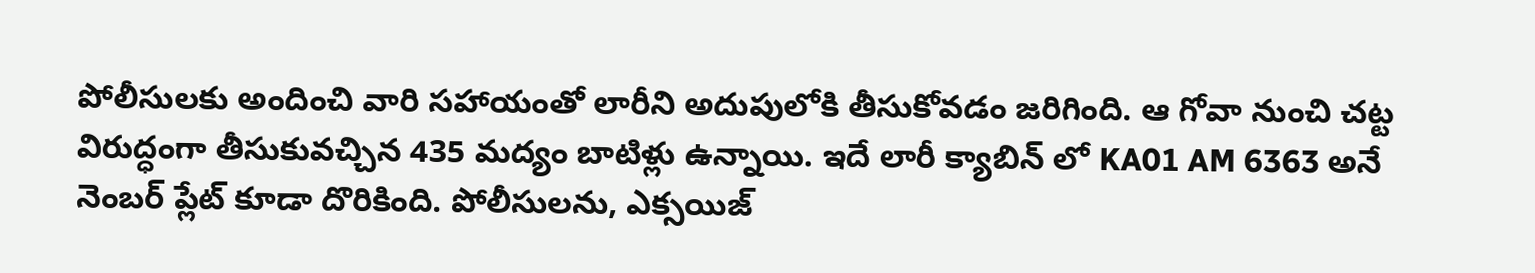పోలీసులకు అందించి వారి సహాయంతో లారీని అదుపులోకి తీసుకోవడం జరిగింది. ఆ గోవా నుంచి చట్ట విరుద్ధంగా తీసుకువచ్చిన 435 మద్యం బాటిళ్లు ఉన్నాయి. ఇదే లారీ క్యాబిన్ లో KA01 AM 6363 అనే నెంబర్ ప్లేట్ కూడా దొరికింది. పోలీసులను, ఎక్సయిజ్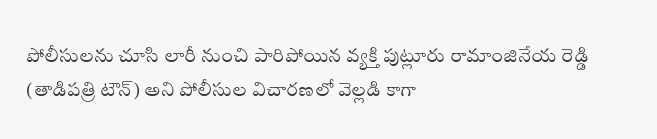పోలీసులను చూసి లారీ నుంచి పారిపోయిన వ్యక్తి పుట్లూరు రామాంజినేయ రెడ్డి (తాడిపత్రి టౌన్) అని పోలీసుల విచారణలో వెల్లడి కాగా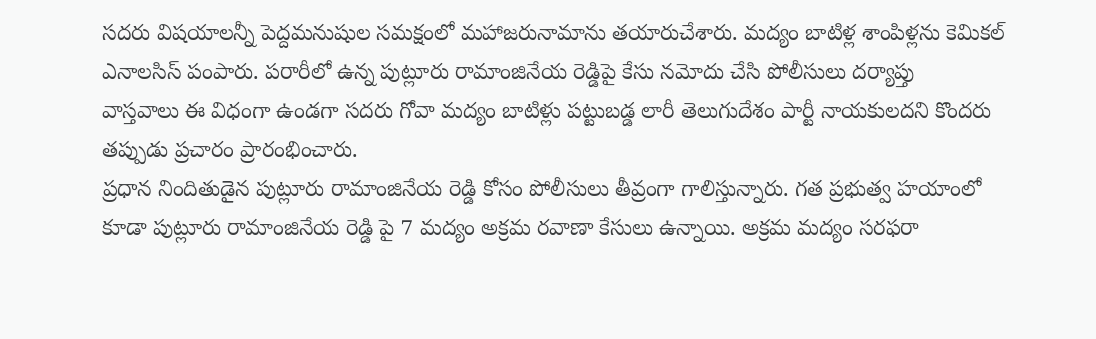సదరు విషయాలన్నీ పెద్దమనుషుల సమక్షంలో మహాజరునామాను తయారుచేశారు. మద్యం బాటిళ్ల శాంపిళ్లను కెమికల్ ఎనాలసిస్ పంపారు. పరారీలో ఉన్న పుట్లూరు రామాంజినేయ రెడ్డిపై కేసు నమోదు చేసి పోలీసులు దర్యాప్తు
వాస్తవాలు ఈ విధంగా ఉండగా సదరు గోవా మద్యం బాటిళ్లు పట్టుబడ్డ లారీ తెలుగుదేశం పార్టీ నాయకులదని కొందరు తప్పుడు ప్రచారం ప్రారంభించారు.
ప్రధాన నిందితుడైన పుట్లూరు రామాంజినేయ రెడ్డి కోసం పోలీసులు తీవ్రంగా గాలిస్తున్నారు. గత ప్రభుత్వ హయాంలో కూడా పుట్లూరు రామాంజినేయ రెడ్డి పై 7 మద్యం అక్రమ రవాణా కేసులు ఉన్నాయి. అక్రమ మద్యం సరఫరా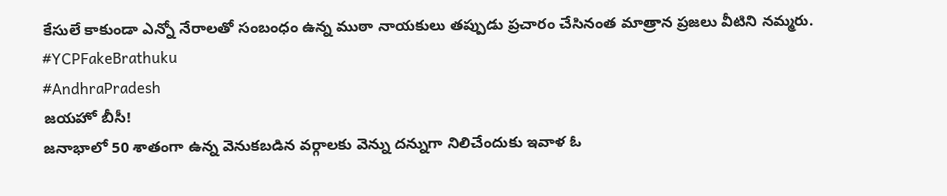కేసులే కాకుండా ఎన్నో నేరాలతో సంబంధం ఉన్న ముఠా నాయకులు తప్పుడు ప్రచారం చేసినంత మాత్రాన ప్రజలు వీటిని నమ్మరు.
#YCPFakeBrathuku
#AndhraPradesh
జయహో బీసీ!
జనాభాలో 50 శాతంగా ఉన్న వెనుకబడిన వర్గాలకు వెన్ను దన్నుగా నిలిచేందుకు ఇవాళ ఓ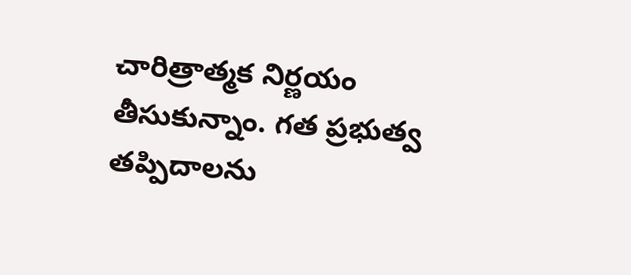చారిత్రాత్మక నిర్ణయం తీసుకున్నాం. గత ప్రభుత్వ తప్పిదాలను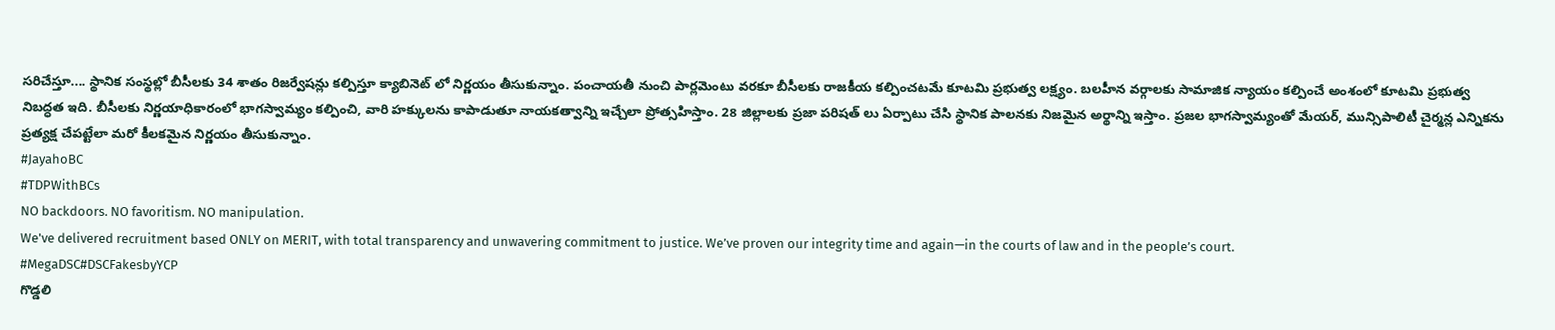సరిచేస్తూ.... స్థానిక సంస్థల్లో బీసీలకు 34 శాతం రిజర్వేషన్లు కల్పిస్తూ క్యాబినెట్ లో నిర్ణయం తీసుకున్నాం. పంచాయతీ నుంచి పార్లమెంటు వరకూ బీసీలకు రాజకీయ కల్పించటమే కూటమి ప్రభుత్వ లక్ష్యం. బలహీన వర్గాలకు సామాజిక న్యాయం కల్పించే అంశంలో కూటమి ప్రభుత్వ నిబద్ధత ఇది. బీసీలకు నిర్ణయాధికారంలో భాగస్వామ్యం కల్పించి, వారి హక్కులను కాపాడుతూ నాయకత్వాన్ని ఇచ్చేలా ప్రోత్సహిస్తాం. 28 జిల్లాలకు ప్రజా పరిషత్ లు ఏర్పాటు చేసి స్థానిక పాలనకు నిజమైన అర్థాన్ని ఇస్తాం. ప్రజల భాగస్వామ్యంతో మేయర్, మున్సిపాలిటీ చైర్మన్ల ఎన్నికను ప్రత్యక్ష చేపట్టేలా మరో కీలకమైన నిర్ణయం తీసుకున్నాం.
#JayahoBC
#TDPWithBCs
NO backdoors. NO favoritism. NO manipulation.
We've delivered recruitment based ONLY on MERIT, with total transparency and unwavering commitment to justice. We’ve proven our integrity time and again—in the courts of law and in the people’s court.
#MegaDSC#DSCFakesbyYCP
గొడ్డలి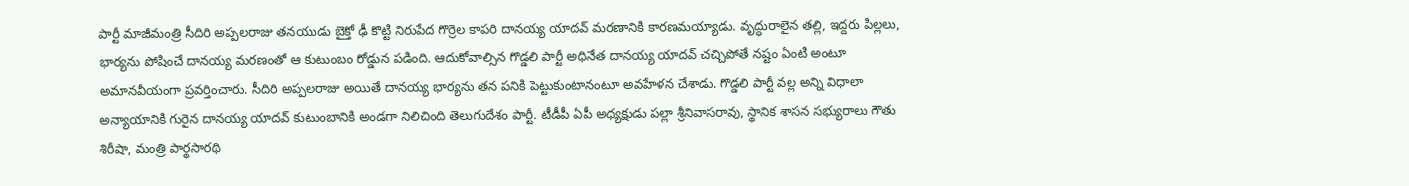పార్టీ మాజీమంత్రి సీదిరి అప్పలరాజు తనయుడు బైక్తో ఢీ కొట్టి నిరుపేద గొర్రెల కాపరి దానయ్య యాదవ్ మరణానికి కారణమయ్యాడు. వృద్ధురాలైన తల్లి, ఇద్దరు పిల్లలు, భార్యను పోషించే దానయ్య మరణంతో ఆ కుటుంబం రోడ్డున పడింది. ఆదుకోవాల్సిన గొడ్డలి పార్టీ అధినేత దానయ్య యాదవ్ చచ్చిపోతే నష్టం ఏంటి అంటూ అమానవీయంగా ప్రవర్తించారు. సీదిరి అప్పలరాజు అయితే దానయ్య భార్యను తన పనికి పెట్టుకుంటానంటూ అవహేళన చేశాడు. గొడ్డలి పార్టీ వల్ల అన్ని విధాలా అన్యాయానికి గురైన దానయ్య యాదవ్ కుటుంబానికి అండగా నిలిచింది తెలుగుదేశం పార్టీ. టీడీపీ ఏపీ అధ్యక్షుడు పల్లా శ్రీనివాసరావు, స్థానిక శాసన సభ్యురాలు గౌతు శిరీషా, మంత్రి పార్థసారథి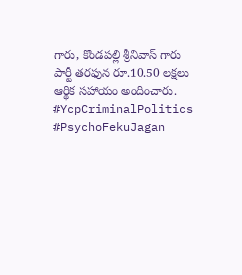గారు, కొండపల్లి శ్రీనివాస్ గారు పార్టీ తరఫున రూ.10.50 లక్షలు ఆర్థిక సహాయం అందించారు.
#YcpCriminalPolitics
#PsychoFekuJagan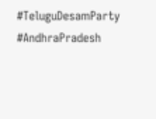#TeluguDesamParty
#AndhraPradesh